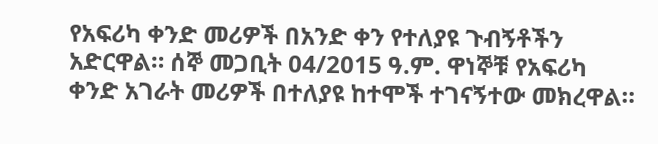የአፍሪካ ቀንድ መሪዎች በአንድ ቀን የተለያዩ ጉብኝቶችን አድርዋል። ሰኞ መጋቢት 04/2015 ዓ.ም. ዋነኞቹ የአፍሪካ ቀንድ አገራት መሪዎች በተለያዩ ከተሞች ተገናኝተው መክረዋል።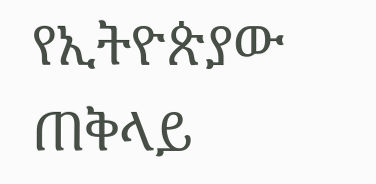የኢትዮጵያው ጠቅላይ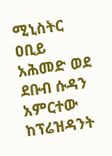ሚኒስትር ዐቢይ አሕመድ ወደ ደቡብ ሱዳን አምርተው ከፕሬዝዳንት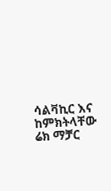ሳልቫኪር እና ከምክትላቸው ሬክ ማቻር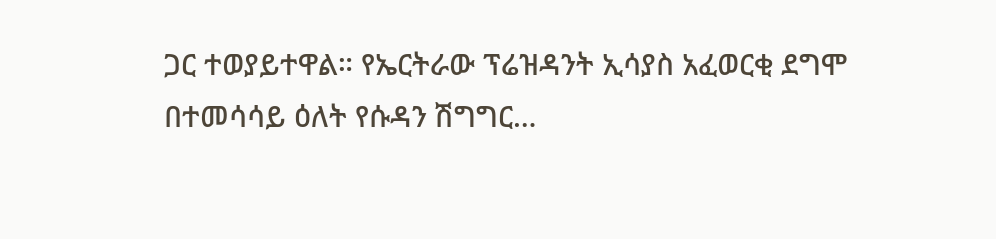ጋር ተወያይተዋል። የኤርትራው ፕሬዝዳንት ኢሳያስ አፈወርቂ ደግሞ በተመሳሳይ ዕለት የሱዳን ሽግግር…